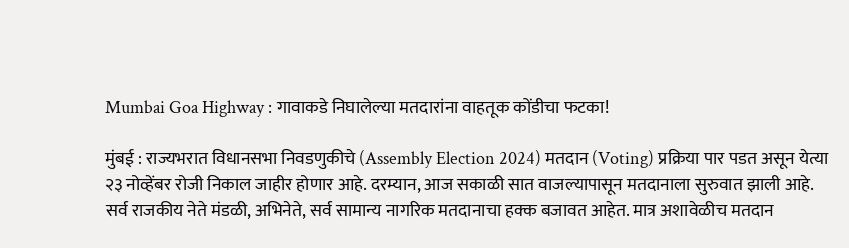Mumbai Goa Highway : गावाकडे निघालेल्या मतदारांना वाहतूक कोंडीचा फटका!

मुंबई : राज्यभरात विधानसभा निवडणुकीचे (Assembly Election 2024) मतदान (Voting) प्रक्रिया पार पडत असून येत्या २३ नोव्हेंबर रोजी निकाल जाहीर होणार आहे. दरम्यान, आज सकाळी सात वाजल्यापासून मतदानाला सुरुवात झाली आहे. सर्व राजकीय नेते मंडळी, अभिनेते, सर्व सामान्य नागरिक मतदानाचा हक्क बजावत आहेत. मात्र अशावेळीच मतदान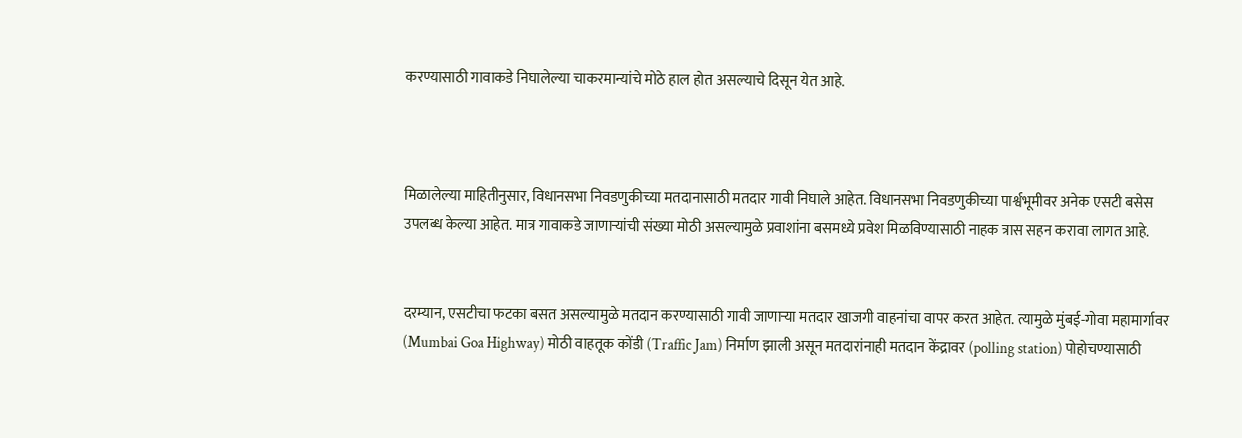करण्यासाठी गावाकडे निघालेल्या चाकरमान्यांचे मोठे हाल होत असल्याचे दिसून येत आहे.



मिळालेल्या माहितीनुसार, विधानसभा निवडणुकीच्या मतदानासाठी मतदार गावी निघाले आहेत. विधानसभा निवडणुकीच्या पार्श्वभूमीवर अनेक एसटी बसेस उपलब्ध केल्या आहेत. मात्र गावाकडे जाणाऱ्यांची संख्या मोठी असल्यामुळे प्रवाशांना बसमध्ये प्रवेश मिळविण्यासाठी नाहक त्रास सहन करावा लागत आहे.


दरम्यान, एसटीचा फटका बसत असल्यामुळे मतदान करण्यासाठी गावी जाणाऱ्या मतदार खाजगी वाहनांचा वापर करत आहेत. त्यामुळे मुंबई-गोवा महामार्गावर (Mumbai Goa Highway) मोठी वाहतूक कोंडी (Traffic Jam) निर्माण झाली असून मतदारांनाही मतदान केंद्रावर (polling station) पोहोचण्यासाठी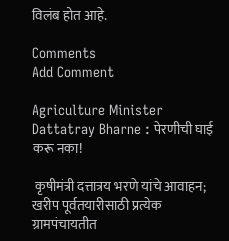विलंब होत आहे.

Comments
Add Comment

Agriculture Minister Dattatray Bharne : पेरणीची घाई करू नका!

 कृषीमंत्री दत्तात्रय भरणे यांचे आवाहन; खरीप पूर्वतयारीसाठी प्रत्येक ग्रामपंचायतीत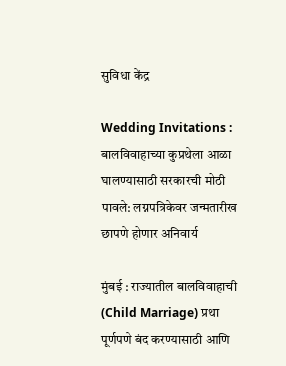सुविधा केंद्र

Wedding Invitations : बालविवाहाच्या कुप्रथेला आळा घालण्यासाठी सरकारची मोठी पावले: लग्नपत्रिकेवर जन्मतारीख छापणे होणार अनिवार्य

मुंबई : राज्यातील बालविवाहाची (Child Marriage) प्रथा पूर्णपणे बंद करण्यासाठी आणि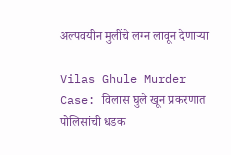अल्पवयीन मुलींचे लग्न लावून देणाऱ्या

Vilas Ghule Murder Case: विलास घुले खून प्रकरणात पोलिसांची धडक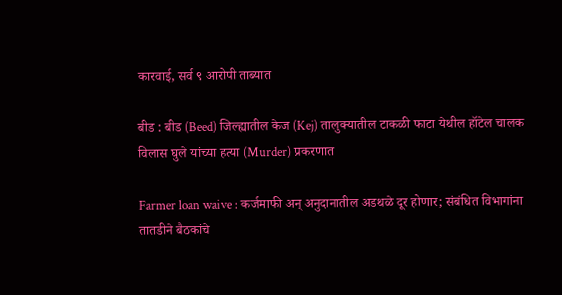कारवाई, सर्व ९ आरोपी ताब्यात

बीड : बीड (Beed) जिल्ह्यातील केज (Kej) तालुक्यातील टाकळी फाटा येथील हॉटेल चालक विलास घुले यांच्या हत्या (Murder) प्रकरणात

Farmer loan waive : कर्जमाफी अन् अनुदानातील अडथळे दूर होणार; संबंधित विभागांना तातडीने बैठकांचे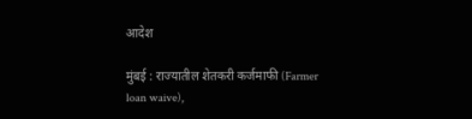आदेश

मुंबई : राज्यातील शेतकरी कर्जमाफी (Farmer loan waive),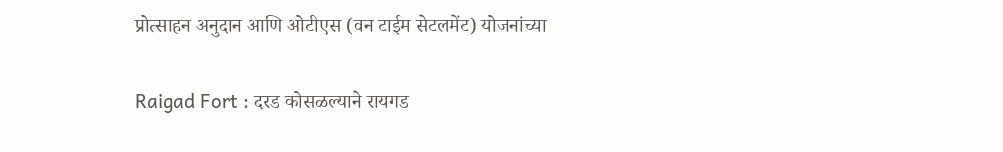प्रोत्साहन अनुदान आणि ओटीएस (वन टाईम सेटलमेंट) योजनांच्या

Raigad Fort : दरड कोसळल्याने रायगड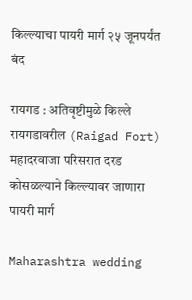किल्ल्याचा पायरी मार्ग २५ जूनपर्यंत बंद

रायगड : अतिवृष्टीमुळे किल्ले रायगडावरील (Raigad Fort) महादरवाजा परिसरात दरड कोसळल्याने किल्ल्यावर जाणारा पायरी मार्ग

Maharashtra wedding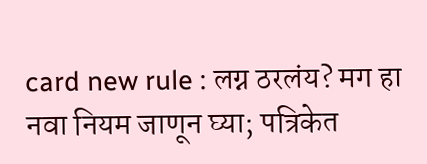card new rule : लग्न ठरलंय? मग हा नवा नियम जाणून घ्या; पत्रिकेत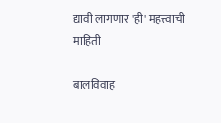द्यावी लागणार 'ही' महत्त्वाची माहिती

बालविवाह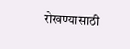रोखण्यासाठी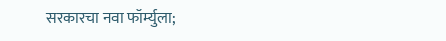सरकारचा नवा फॉर्म्युला;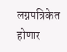लग्नपत्रिकेत होणार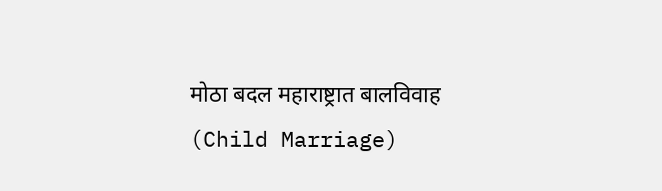मोठा बदल महाराष्ट्रात बालविवाह (Child Marriage)